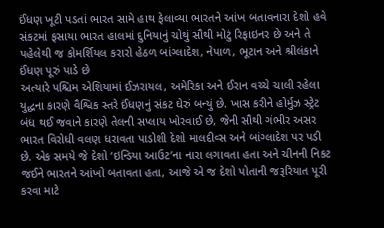ઈંધણ ખૂટી પડતાં ભારત સામે હાથ ફેલાવ્યા ભારતને આંખ બતાવનારા દેશો હવે સંકટમાં ફસાયા ભારત હાલમાં દુનિયાનું ચોથું સૌથી મોટું રિફાઇનર છે અને તે પહેલેથી જ કોમર્શિયલ કરારો હેઠળ બાંગ્લાદેશ, નેપાળ, ભૂટાન અને શ્રીલંકાને ઈંધણ પૂરું પાડે છે
અત્યારે પશ્ચિમ એશિયામાં ઈઝરાયલ, અમેરિકા અને ઈરાન વચ્ચે ચાલી રહેલા યુદ્ધના કારણે વૈશ્વિક સ્તરે ઈંધણનું સંકટ ઘેરું બન્યું છે. ખાસ કરીને હોર્મુઝ સ્ટ્રેટ બંધ થઈ જવાને કારણે તેલની સપ્લાય ખોરવાઈ છે, જેની સૌથી ગંભીર અસર ભારત વિરોધી વલણ ધરાવતા પાડોશી દેશો માલદીવ્સ અને બાંગ્લાદેશ પર પડી છે. એક સમયે જે દેશો ‘ઇન્ડિયા આઉટ’ના નારા લગાવતા હતા અને ચીનની નિકટ જઈને ભારતને આંખો બતાવતા હતા, આજે એ જ દેશો પોતાની જરૂરિયાત પૂરી કરવા માટે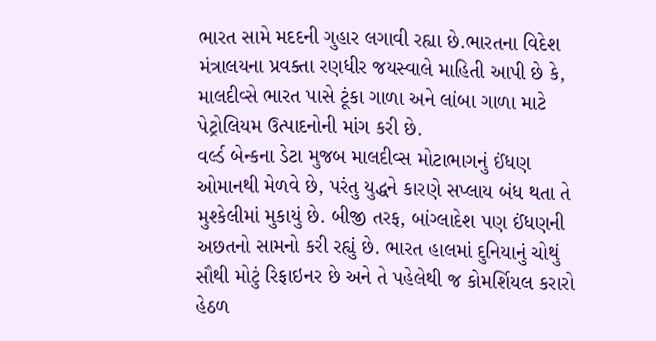ભારત સામે મદદની ગુહાર લગાવી રહ્યા છે.ભારતના વિદેશ મંત્રાલયના પ્રવક્તા રણધીર જયસ્વાલે માહિતી આપી છે કે, માલદીવ્સે ભારત પાસે ટૂંકા ગાળા અને લાંબા ગાળા માટે પેટ્રોલિયમ ઉત્પાદનોની માંગ કરી છે.
વર્લ્ડ બેન્કના ડેટા મુજબ માલદીવ્સ મોટાભાગનું ઈંધણ ઓમાનથી મેળવે છે, પરંતુ યુદ્ધને કારણે સપ્લાય બંધ થતા તે મુશ્કેલીમાં મુકાયું છે. બીજી તરફ, બાંગ્લાદેશ પણ ઈંધણની અછતનો સામનો કરી રહ્યું છે. ભારત હાલમાં દુનિયાનું ચોથું સૌથી મોટું રિફાઇનર છે અને તે પહેલેથી જ કોમર્શિયલ કરારો હેઠળ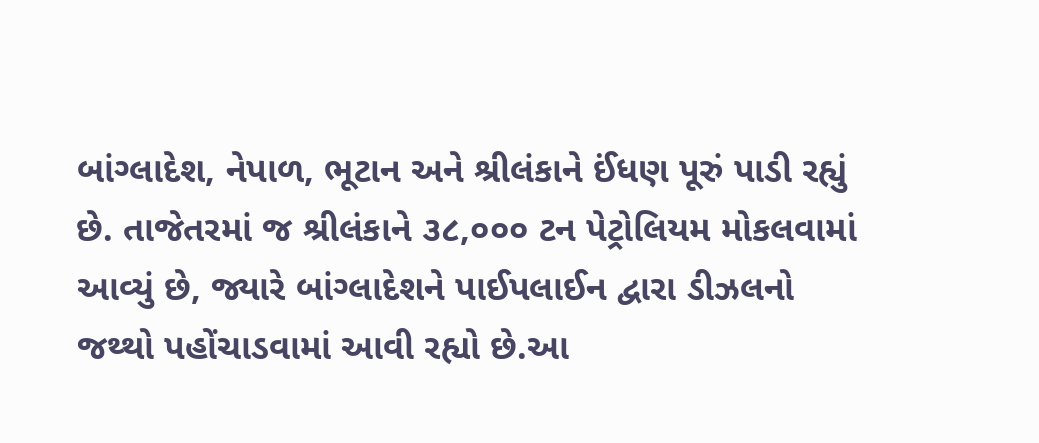બાંગ્લાદેશ, નેપાળ, ભૂટાન અને શ્રીલંકાને ઈંધણ પૂરું પાડી રહ્યું છે. તાજેતરમાં જ શ્રીલંકાને ૩૮,૦૦૦ ટન પેટ્રોલિયમ મોકલવામાં આવ્યું છે, જ્યારે બાંગ્લાદેશને પાઈપલાઈન દ્વારા ડીઝલનો જથ્થો પહોંચાડવામાં આવી રહ્યો છે.આ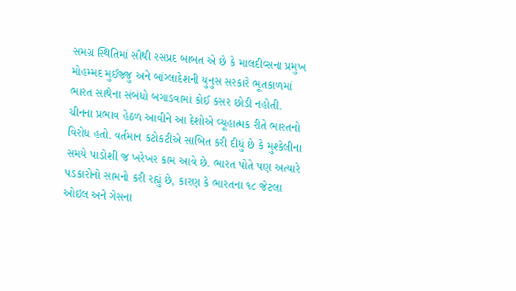સમગ્ર સ્થિતિમાં સૌથી રસપ્રદ બાબત એ છે કે માલદીવ્સના પ્રમુખ મોહમ્મદ મુઈજ્જુ અને બાંગ્લાદેશની યુનુસ સરકારે ભૂતકાળમાં ભારત સાથેના સંબંધો બગાડવામાં કોઈ કસર છોડી નહોતી. ચીનના પ્રભાવ હેઠળ આવીને આ દેશોએ વ્યૂહાત્મક રીતે ભારતનો વિરોધ હતો. વર્તમાન કટોકટીએ સાબિત કરી દીધું છે કે મુશ્કેલીના સમયે પાડોશી જ ખરેખર કામ આવે છે. ભારત પોતે પણ અત્યારે પડકારોનો સામનો કરી રહ્યું છે, કારણ કે ભારતના ૧૮ જેટલા ઓઇલ અને ગેસના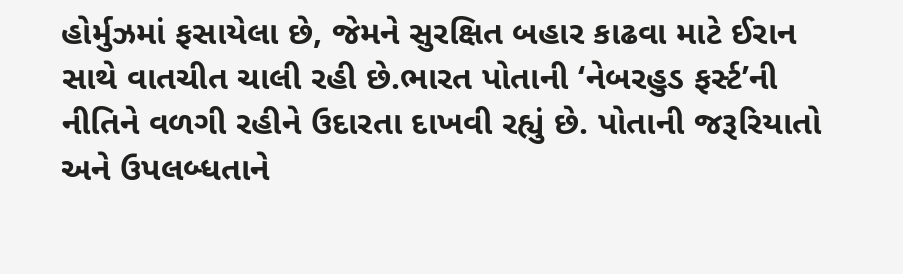હોર્મુઝમાં ફસાયેલા છે, જેમને સુરક્ષિત બહાર કાઢવા માટે ઈરાન સાથે વાતચીત ચાલી રહી છે.ભારત પોતાની ‘નેબરહુડ ફર્સ્ટ’ની નીતિને વળગી રહીને ઉદારતા દાખવી રહ્યું છે. પોતાની જરૂરિયાતો અને ઉપલબ્ધતાને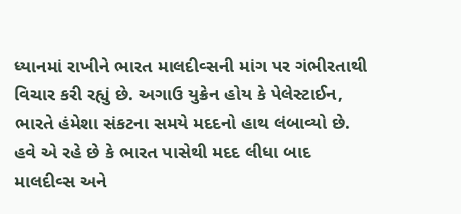ધ્યાનમાં રાખીને ભારત માલદીવ્સની માંગ પર ગંભીરતાથી વિચાર કરી રહ્યું છે. અગાઉ યુક્રેન હોય કે પેલેસ્ટાઈન, ભારતે હંમેશા સંકટના સમયે મદદનો હાથ લંબાવ્યો છે. હવે એ રહે છે કે ભારત પાસેથી મદદ લીધા બાદ માલદીવ્સ અને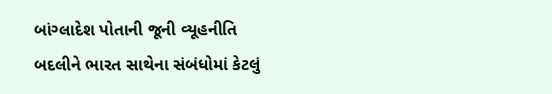બાંગ્લાદેશ પોતાની જૂની વ્યૂહનીતિ બદલીને ભારત સાથેના સંબંધોમાં કેટલું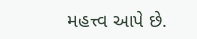મહત્ત્વ આપે છે.